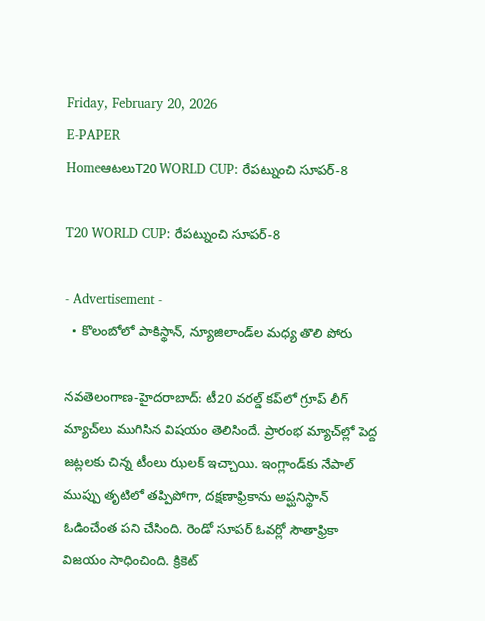Friday, February 20, 2026
E-PAPER
HomeఆటలుT20 WORLD CUP: రేప‌ట్నుంచి సూప‌ర్‌-8

T20 WORLD CUP: రేప‌ట్నుంచి సూప‌ర్‌-8

- Advertisement -
  • కొలంబోలో పాకిస్థాన్, న్యూజిలాండ్‌ల మ‌ధ్య తొలి పోరు

న‌వ‌తెలంగాణ‌-హైద‌రాబాద్: టీ20 వ‌ర‌ల్డ్ క‌ప్‌లో గ్రూప్ లీగ్ మ్యాచ్‌లు ముగిసిన విష‌యం తెలిసిందే. ప్రారంభ మ్యాచ్‌ల్లో పెద్ద జ‌ట్ల‌ల‌కు చిన్న టీంలు ఝ‌ల‌క్ ఇచ్చాయి. ఇంగ్లాండ్‌కు నేపాల్ ముప్పు తృటిలో త‌ప్పిపోగా, ద‌క్ష‌ణాఫ్రికాను అప్ఘ‌నిస్థాన్ ఓడించేంత‌ ప‌ని చేసింది. రెండో సూప‌ర్ ఓవ‌ర్లో సౌతాఫ్రికా విజ‌యం సాధించింది. క్రికెట్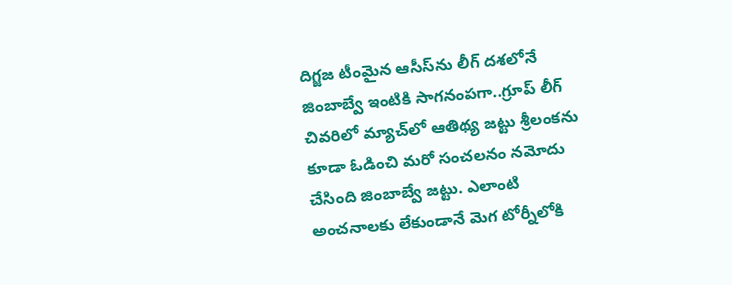దిగ్జ‌జ టీంమైన ఆసీస్‌ను లీగ్ ద‌శ‌లోనే జింబాబ్వే ఇంటికి సాగ‌నంప‌గా..గ్రూప్ లీగ్ చివ‌రిలో మ్యాచ్‌లో ఆతిథ్య జ‌ట్టు శ్రీ‌లంక‌ను కూడా ఓడించి మ‌రో సంచ‌ల‌నం న‌మోదు చేసింది జింబాబ్వే జ‌ట్టు. ఎలాంటి అంచ‌నాల‌కు లేకుండానే మెగ టోర్నీలోకి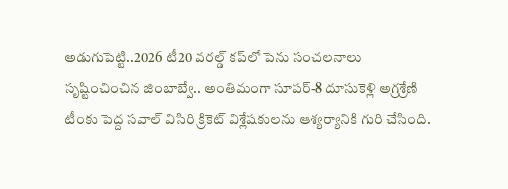అడుగుపెట్టి..2026 టీ20 వ‌ర‌ల్డ్ క‌ప్‌లో పెను సంచ‌ల‌నాలు సృష్టించించిన జింబాబ్వే.. అంతిమంగా సూప‌ర్-8 దూసుకెళ్లి అగ్ర‌శ్రేణి టీంకు పెద్ద స‌వాల్ విసిరి క్రికెట్ విశ్లేష‌కుల‌ను ఆశ్య‌ర్యానికి గురి చేసింది.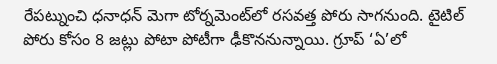రేప‌ట్నుంచి ధ‌నాధ‌న్ మెగా టోర్న‌మెంట్‌లో ర‌స‌వ‌త్త పోరు సాగ‌నుంది. టైటిల్ పోరు కోసం 8 జ‌ట్లు పోటా పోటీగా ఢీకొన‌నున్నాయి. గ్రూప్ ‘ఏ’లో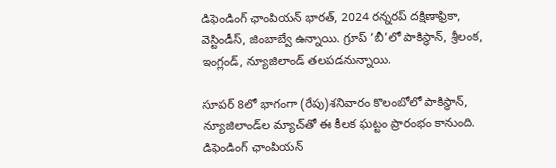డిఫెండింగ్ ఛాంపియన్ భారత్, 2024 రన్నరప్ దక్షిణాఫ్రికా, వెస్టిండీస్, జింబాబ్వే ఉన్నాయి. గ్రూప్ ‘బీ’లో పాకిస్థాన్, శ్రీలంక, ఇంగ్లండ్, న్యూజిలాండ్ తలపడనున్నాయి.

సూపర్ 8లో భాగంగా (రేపు)శనివారం కొలంబోలో పాకిస్థాన్, న్యూజిలాండ్‌ల‌ మ్యాచ్‌తో ఈ కీలక ఘట్టం ప్రారంభం కానుంది. డిఫెండింగ్ ఛాంపియన్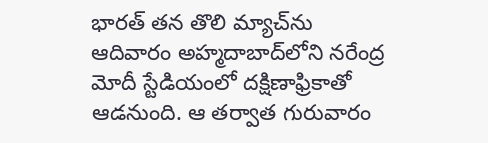భారత్ తన తొలి మ్యాచ్‌ను ఆదివారం అహ్మదాబాద్‌లోని నరేంద్ర మోదీ స్టేడియంలో దక్షిణాఫ్రికాతో ఆడనుంది. ఆ తర్వాత గురువారం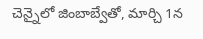చెన్నైలో జింబాబ్వేతో, మార్చి 1న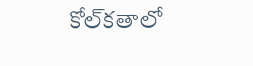కోల్‌కతాలో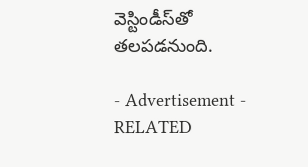వెస్టిండీస్‌తో తలపడనుంది.

- Advertisement -
RELATED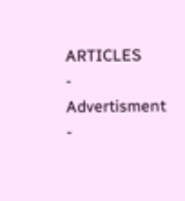ARTICLES
- Advertisment -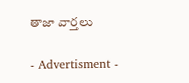తాజా వార్తలు

- Advertisment -